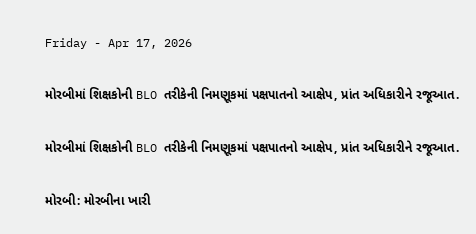Friday - Apr 17, 2026

મોરબીમાં શિક્ષકોની BLO તરીકેની નિમણૂકમાં પક્ષપાતનો આક્ષેપ, પ્રાંત અધિકારીને રજૂઆત.

મોરબીમાં શિક્ષકોની BLO તરીકેની નિમણૂકમાં પક્ષપાતનો આક્ષેપ, પ્રાંત અધિકારીને રજૂઆત.

મોરબી: મોરબીના ખારી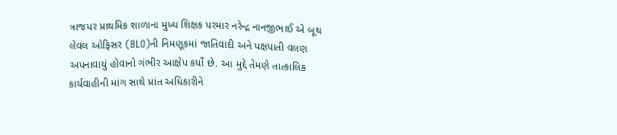ત્રાજપર પ્રાથમિક શાળાના મુખ્ય શિક્ષક પરમાર નરેન્દ્ર નાનજીભાઈ એ બૂથ લેવલ ઓફિસર (BLO)ની નિમણૂકમાં જાતિવાદી અને પક્ષપાતી વલણ અપનાવાયું હોવાનો ગંભીર આક્ષેપ કર્યો છે. આ મુદ્દે તેમણે તાત્કાલિક કાર્યવાહીની માંગ સાથે પ્રાંત અધિકારીને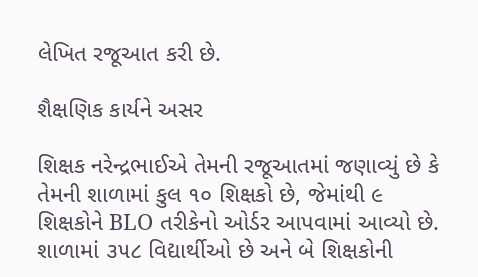લેખિત રજૂઆત કરી છે.

શૈક્ષણિક કાર્યને અસર

શિક્ષક નરેન્દ્રભાઈએ તેમની રજૂઆતમાં જણાવ્યું છે કે તેમની શાળામાં કુલ ૧૦ શિક્ષકો છે, જેમાંથી ૯ શિક્ષકોને BLO તરીકેનો ઓર્ડર આપવામાં આવ્યો છે. શાળામાં ૩૫૮ વિદ્યાર્થીઓ છે અને બે શિક્ષકોની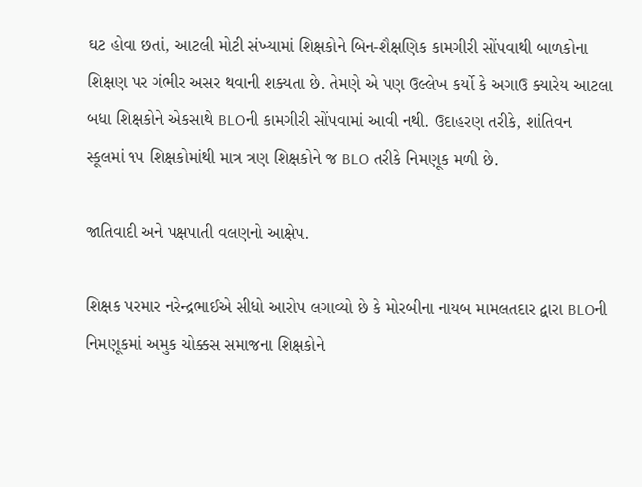ઘટ હોવા છતાં, આટલી મોટી સંખ્યામાં શિક્ષકોને બિન-શૈક્ષણિક કામગીરી સોંપવાથી બાળકોના શિક્ષણ પર ગંભીર અસર થવાની શક્યતા છે. તેમણે એ પણ ઉલ્લેખ કર્યો કે અગાઉ ક્યારેય આટલા બધા શિક્ષકોને એકસાથે BLOની કામગીરી સોંપવામાં આવી નથી. ઉદાહરણ તરીકે, શાંતિવન સ્કૂલમાં ૧૫ શિક્ષકોમાંથી માત્ર ત્રણ શિક્ષકોને જ BLO તરીકે નિમણૂક મળી છે.

જાતિવાદી અને પક્ષપાતી વલણનો આક્ષેપ.

શિક્ષક પરમાર નરેન્દ્રભાઈએ સીધો આરોપ લગાવ્યો છે કે મોરબીના નાયબ મામલતદાર દ્વારા BLOની નિમણૂકમાં અમુક ચોક્કસ સમાજના શિક્ષકોને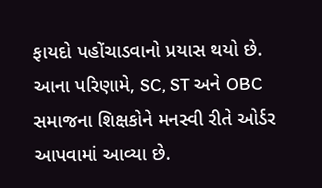ફાયદો પહોંચાડવાનો પ્રયાસ થયો છે. આના પરિણામે, SC, ST અને OBC સમાજના શિક્ષકોને મનસ્વી રીતે ઓર્ડર આપવામાં આવ્યા છે.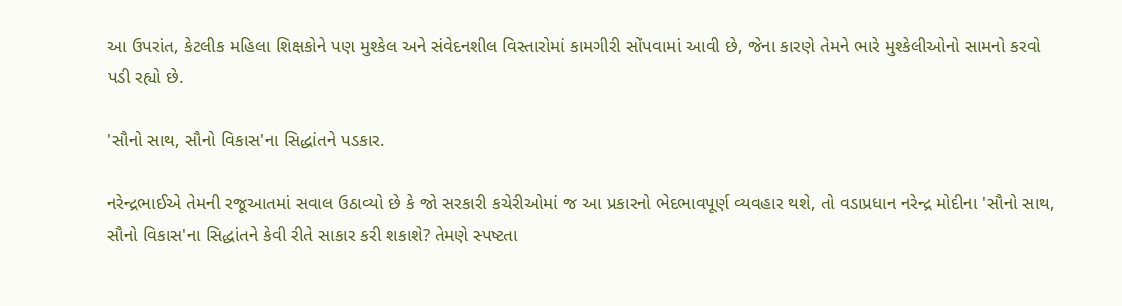આ ઉપરાંત, કેટલીક મહિલા શિક્ષકોને પણ મુશ્કેલ અને સંવેદનશીલ વિસ્તારોમાં કામગીરી સોંપવામાં આવી છે, જેના કારણે તેમને ભારે મુશ્કેલીઓનો સામનો કરવો પડી રહ્યો છે.

'સૌનો સાથ, સૌનો વિકાસ'ના સિદ્ધાંતને પડકાર.

નરેન્દ્રભાઈએ તેમની રજૂઆતમાં સવાલ ઉઠાવ્યો છે કે જો સરકારી કચેરીઓમાં જ આ પ્રકારનો ભેદભાવપૂર્ણ વ્યવહાર થશે, તો વડાપ્રધાન નરેન્દ્ર મોદીના 'સૌનો સાથ, સૌનો વિકાસ'ના સિદ્ધાંતને કેવી રીતે સાકાર કરી શકાશે? તેમણે સ્પષ્ટતા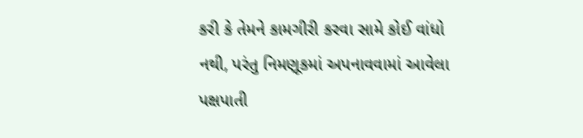કરી કે તેમને કામગીરી કરવા સામે કોઈ વાંધો નથી, પરંતુ નિમણૂકમાં અપનાવવામાં આવેલા પક્ષપાતી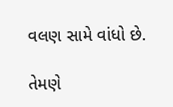વલણ સામે વાંધો છે.

તેમણે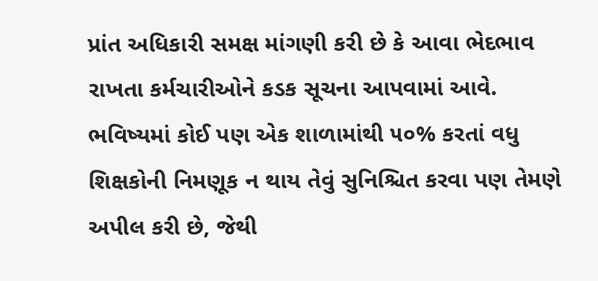પ્રાંત અધિકારી સમક્ષ માંગણી કરી છે કે આવા ભેદભાવ રાખતા કર્મચારીઓને કડક સૂચના આપવામાં આવે. ભવિષ્યમાં કોઈ પણ એક શાળામાંથી ૫૦% કરતાં વધુ શિક્ષકોની નિમણૂક ન થાય તેવું સુનિશ્ચિત કરવા પણ તેમણે અપીલ કરી છે, જેથી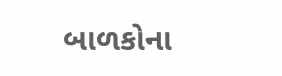બાળકોના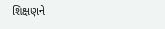શિક્ષણને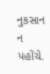નુકસાન ન પહોંચે.